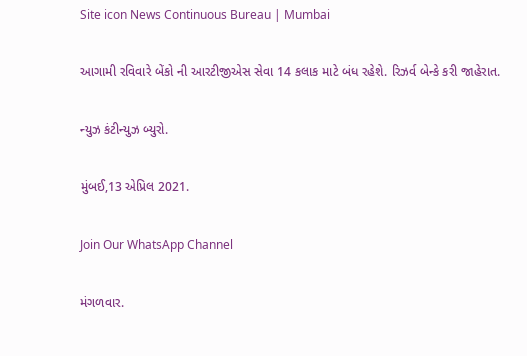Site icon News Continuous Bureau | Mumbai

આગામી રવિવારે બેંકો ની આરટીજીએસ સેવા 14 કલાક માટે બંધ રહેશે. રિઝર્વ બેન્કે કરી જાહેરાત.

ન્યુઝ કંટીન્યુઝ બ્યુરો.

મુંબઈ,13 એપ્રિલ 2021.

Join Our WhatsApp Channel

મંગળવાર.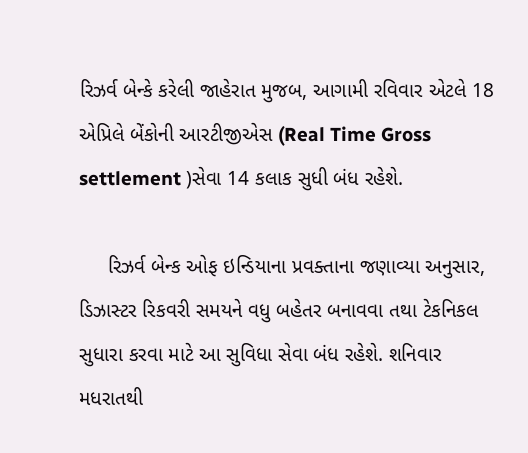રિઝર્વ બેન્કે કરેલી જાહેરાત મુજબ, આગામી રવિવાર એટલે 18 એપ્રિલે બેંકોની આરટીજીએસ (Real Time Gross settlement )સેવા 14 કલાક સુધી બંધ રહેશે.

     રિઝર્વ બેન્ક ઓફ ઇન્ડિયાના પ્રવક્તાના જણાવ્યા અનુસાર, ડિઝાસ્ટર રિકવરી સમયને વધુ બહેતર બનાવવા તથા ટેકનિકલ સુધારા કરવા માટે આ સુવિધા સેવા બંધ રહેશે. શનિવાર મધરાતથી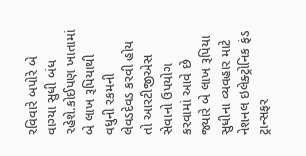રવિવારે બપોરે બે વાગ્યા સુધી બંધ રહેશે.કોઈપણ ખાતામાં બે લાખ રૂપિયાથી વધુની રકમની લેવડદેવડ કરવી હોય તો આરટીજીએસ સેવાનો ઉપયોગ કરવામાં આવે છે જ્યારે બે લાખ રૂપિયા સુધીના વ્યવહાર માટે નેશનલ ઇલેક્ટ્રોનિક ફંડ ટ્રાન્સફર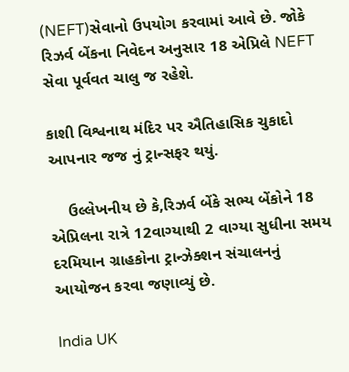(NEFT)સેવાનો ઉપયોગ કરવામાં આવે છે. જોકે રિઝર્વ બેંકના નિવેદન અનુસાર 18 એપ્રિલે NEFT સેવા પૂર્વવત ચાલુ જ રહેશે.

કાશી વિશ્વનાથ મંદિર પર ઐતિહાસિક ચુકાદો આપનાર જજ નું ટ્રાન્સફર થયું.

    ઉલ્લેખનીય છે કે,રિઝર્વ બેંકે સભ્ય બેંકોને 18 એપ્રિલના રાત્રે 12વાગ્યાથી 2 વાગ્યા સુધીના સમય દરમિયાન ગ્રાહકોના ટ્રાન્ઝેક્શન સંચાલનનું આયોજન કરવા જણાવ્યું છે.

India UK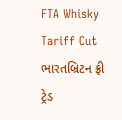FTA Whisky Tariff Cut ભારતબ્રિટન ફ્રી ટ્રેડ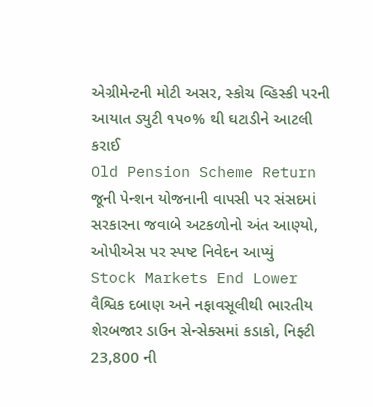એગ્રીમેન્ટની મોટી અસર, સ્કોચ વ્હિસ્કી પરની આયાત ડ્યુટી ૧૫૦% થી ઘટાડીને આટલી કરાઈ
Old Pension Scheme Return જૂની પેન્શન યોજનાની વાપસી પર સંસદમાં સરકારના જવાબે અટકળોનો અંત આણ્યો, ઓપીએસ પર સ્પષ્ટ નિવેદન આપ્યું
Stock Markets End Lower વૈશ્વિક દબાણ અને નફાવસૂલીથી ભારતીય શેરબજાર ડાઉન સેન્સેક્સમાં કડાકો, નિફ્ટી 23,800 ની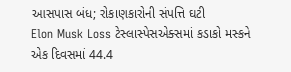આસપાસ બંધ; રોકાણકારોની સંપત્તિ ઘટી
Elon Musk Loss ટેસ્લાસ્પેસએક્સમાં કડાકો મસ્કને એક દિવસમાં 44.4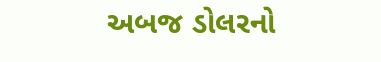અબજ ડોલરનો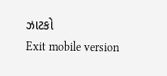ઝાટકો
Exit mobile version